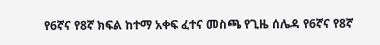የ6ኛና የ8ኛ ክፍል ከተማ አቀፍ ፈተና መስጫ የጊዜ ሰሌዳ የ6ኛና የ8ኛ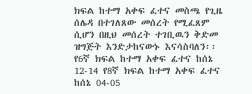ክፍል ከተማ አቀፍ ፈተና መስጫ የጊዜ ሰሌዳ በተገለጸው መሰረት የሚፈጸም ሲሆን በዚህ መሰረት ተገቢዉን ቅድመ ዝግጅት እንድታከናውኑ እናሳስባለን፡፡ የ6ኛ ክፍል ከተማ አቀፍ ፈተና ከሰኔ 12-14 የ8ኛ ክፍል ከተማ አቀፍ ፈተና ከሰኔ 04-05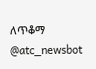ለጥቆማ @atc_newsbot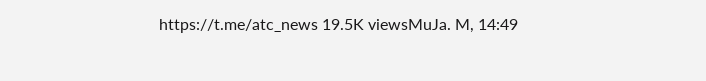https://t.me/atc_news 19.5K viewsMuJa. M, 14:49